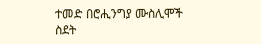ተመድ በሮሒንግያ ሙስሊሞች ስደት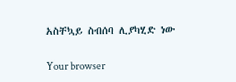አስቸኳይ ስብሰባ ሊያካሂድ ነው

Your browser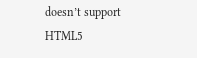doesn’t support HTML5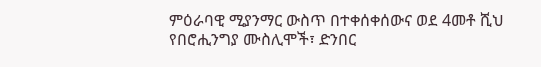ምዕራባዊ ሚያንማር ውስጥ በተቀሰቀሰውና ወደ 4መቶ ሺህ የበሮሒንግያ ሙስሊሞች፣ ድንበር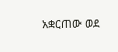አቋርጠው ወደ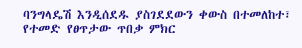ባንግላዴሽ እንዲሰደዱ ያስገደደውን ቀውስ በተመለከተ፣ የተመድ የፀጥታው ጥበቃ ምክር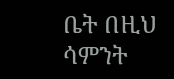ቤት በዚህ ሳምንት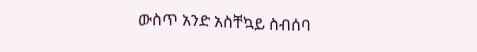ውስጥ አንድ አስቸኳይ ስብሰባ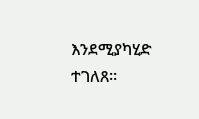እንደሚያካሂድ ተገለጸ።